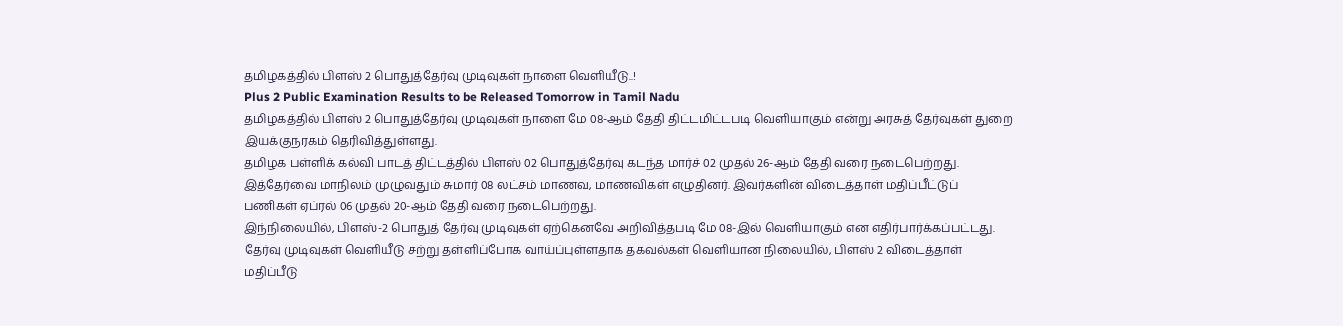தமிழகத்தில் பிளஸ் 2 பொதுத்தேர்வு முடிவுகள் நாளை வெளியீடு..!
Plus 2 Public Examination Results to be Released Tomorrow in Tamil Nadu
தமிழகத்தில் பிளஸ் 2 பொதுத்தேர்வு முடிவுகள் நாளை மே 08-ஆம் தேதி திட்டமிட்டபடி வெளியாகும் என்று அரசுத் தேர்வுகள் துறை இயக்குநரகம் தெரிவித்துள்ளது.
தமிழக பள்ளிக் கல்வி பாடத் திட்டத்தில் பிளஸ் 02 பொதுத்தேர்வு கடந்த மார்ச் 02 முதல் 26-ஆம் தேதி வரை நடைபெற்றது. இத்தேர்வை மாநிலம் முழுவதும் சுமார் 08 லட்சம் மாணவ, மாணவிகள் எழுதினர். இவர்களின் விடைத்தாள் மதிப்பீட்டுப் பணிகள் ஏப்ரல் 06 முதல் 20-ஆம் தேதி வரை நடைபெற்றது.
இந்நிலையில், பிளஸ்-2 பொதுத் தேர்வு முடிவுகள் ஏற்கெனவே அறிவித்தபடி மே 08-இல் வெளியாகும் என எதிர்பார்க்கப்பட்டது. தேர்வு முடிவுகள் வெளியீடு சற்று தள்ளிப்போக வாய்ப்புள்ளதாக தகவல்கள் வெளியான நிலையில், பிளஸ் 2 விடைத்தாள் மதிப்பீடு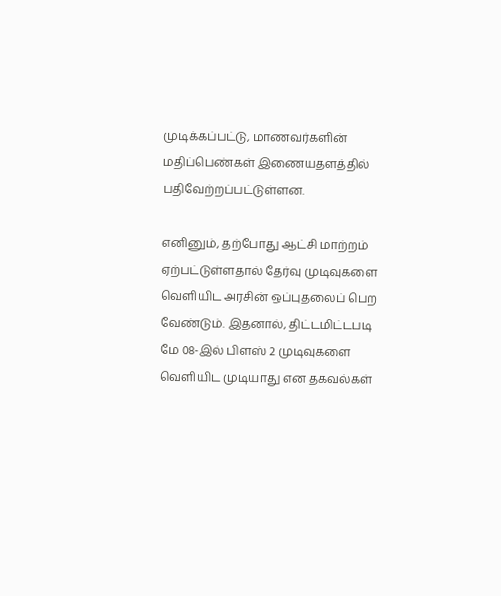முடிக்கப்பட்டு, மாணவர்களின் மதிப்பெண்கள் இணையதளத்தில் பதிவேற்றப்பட்டுள்ளன.

எனினும், தற்போது ஆட்சி மாற்றம் ஏற்பட்டுள்ளதால் தேர்வு முடிவுகளை வெளியிட அரசின் ஒப்புதலைப் பெற வேண்டும். இதனால், திட்டமிட்டபடி மே 08-இல் பிளஸ் 2 முடிவுகளை வெளியிட முடியாது என தகவல்கள்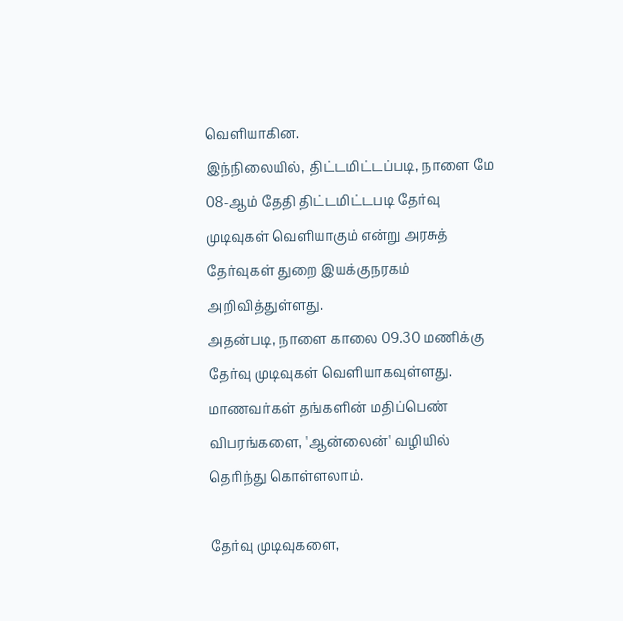வெளியாகின.
இந்நிலையில், திட்டமிட்டப்படி, நாளை மே 08-ஆம் தேதி திட்டமிட்டபடி தேர்வு முடிவுகள் வெளியாகும் என்று அரசுத் தேர்வுகள் துறை இயக்குநரகம் அறிவித்துள்ளது.
அதன்படி, நாளை காலை 09.30 மணிக்கு தேர்வு முடிவுகள் வெளியாகவுள்ளது. மாணவர்கள் தங்களின் மதிப்பெண் விபரங்களை, 'ஆன்லைன்' வழியில் தெரிந்து கொள்ளலாம்.

தேர்வு முடிவுகளை,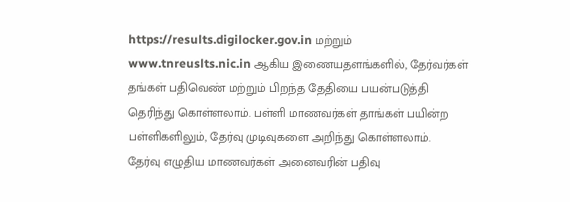https://results.digilocker.gov.in மற்றும் www.tnreuslts.nic.in ஆகிய இணையதளங்களில், தேர்வர்கள் தங்கள் பதிவெண் மற்றும் பிறந்த தேதியை பயன்படுத்தி தெரிந்து கொள்ளலாம். பள்ளி மாணவர்கள் தாங்கள் பயின்ற பள்ளிகளிலும், தேர்வு முடிவுகளை அறிந்து கொள்ளலாம்.
தேர்வு எழுதிய மாணவர்கள் அனைவரின் பதிவு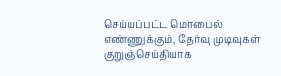செய்யப்பட்ட மொபைல் எண்ணுக்கும், தேர்வு முடிவுகள் குறுஞ்செய்தியாக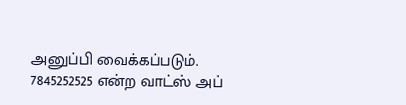அனுப்பி வைக்கப்படும்.
7845252525 என்ற வாட்ஸ் அப்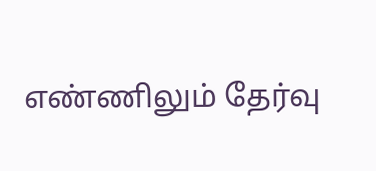எண்ணிலும் தேர்வு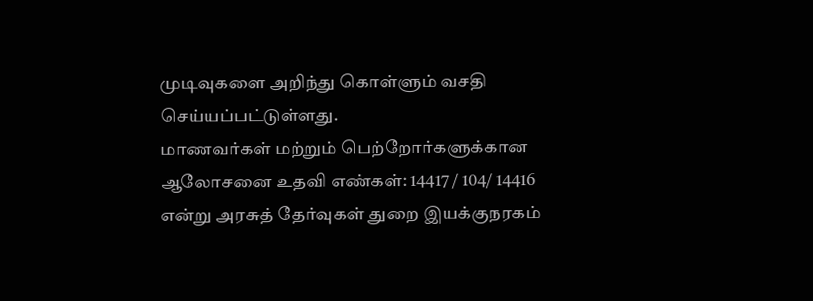முடிவுகளை அறிந்து கொள்ளும் வசதி செய்யப்பட்டுள்ளது.
மாணவர்கள் மற்றும் பெற்றோர்களுக்கான ஆலோசனை உதவி எண்கள்: 14417 / 104/ 14416 என்று அரசுத் தேர்வுகள் துறை இயக்குநரகம்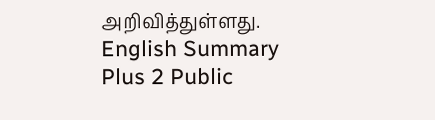அறிவித்துள்ளது.
English Summary
Plus 2 Public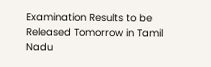Examination Results to be Released Tomorrow in Tamil Nadu